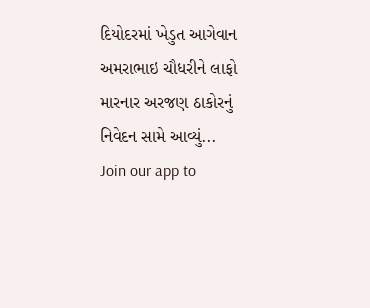દિયોદરમાં ખેડુત આગેવાન અમરાભાઇ ચૌધરીને લાફો મારનાર અરજણ ઠાકોરનું નિવેદન સામે આવ્યું...
Join our app to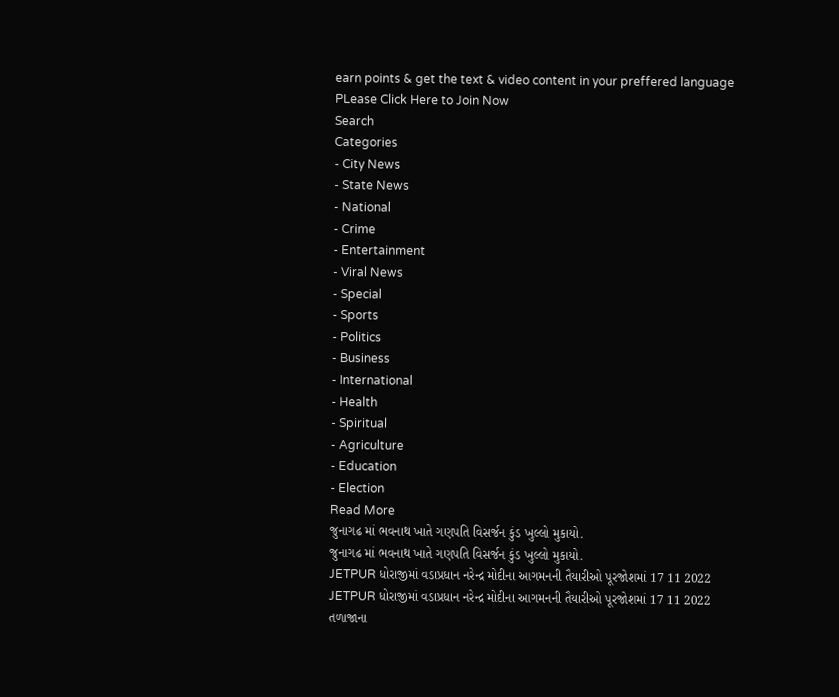earn points & get the text & video content in your preffered language
PLease Click Here to Join Now
Search
Categories
- City News
- State News
- National
- Crime
- Entertainment
- Viral News
- Special
- Sports
- Politics
- Business
- International
- Health
- Spiritual
- Agriculture
- Education
- Election
Read More
જુનાગઢ માં ભવનાથ ખાતે ગણપતિ વિસર્જન કુંડ ખુલ્લો મુકાયો.
જુનાગઢ માં ભવનાથ ખાતે ગણપતિ વિસર્જન કુંડ ખુલ્લો મુકાયો.
JETPUR ધોરાજીમાં વડાપ્રધાન નરેન્દ્ર મોદીના આગમનની તૈયારીઓ પૂરજોશમાં 17 11 2022
JETPUR ધોરાજીમાં વડાપ્રધાન નરેન્દ્ર મોદીના આગમનની તૈયારીઓ પૂરજોશમાં 17 11 2022
તળાજાના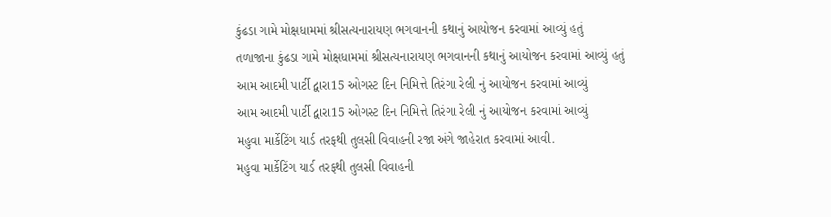કુંઢડા ગામે મોક્ષધામમાં શ્રીસત્યનારાયણ ભગવાનની કથાનું આયોજન કરવામાં આવ્યું હતું
તળાજાના કુંઢડા ગામે મોક્ષધામમાં શ્રીસત્યનારાયણ ભગવાનની કથાનું આયોજન કરવામાં આવ્યું હતું
આમ આદમી પાર્ટી દ્વારા15 ઓગસ્ટ દિન નિમિત્તે તિરંગા રેલી નું આયોજન કરવામાં આવ્યું
આમ આદમી પાર્ટી દ્વારા15 ઓગસ્ટ દિન નિમિત્તે તિરંગા રેલી નું આયોજન કરવામાં આવ્યું
મહુવા માર્કેટિંગ યાર્ડ તરફથી તુલસી વિવાહની રજા અંગે જાહેરાત કરવામાં આવી.
મહુવા માર્કેટિંગ યાર્ડ તરફથી તુલસી વિવાહની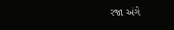રજા અંગે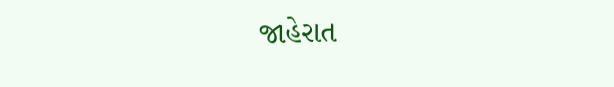જાહેરાત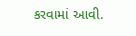કરવામાં આવી.